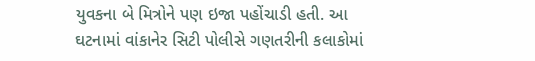યુવકના બે મિત્રોને પણ ઇજા પહોંચાડી હતી. આ ઘટનામાં વાંકાનેર સિટી પોલીસે ગણતરીની કલાકોમાં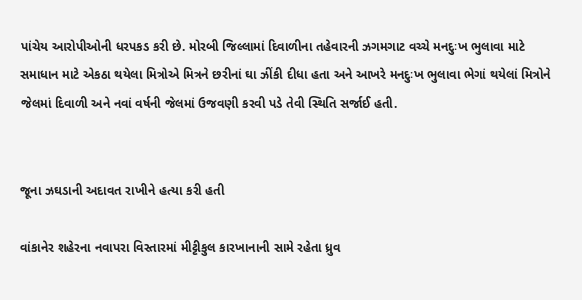પાંચેય આરોપીઓની ધરપકડ કરી છે. મોરબી જિલ્લામાં દિવાળીના તહેવારની ઝગમગાટ વચ્ચે મનદુઃખ ભુલાવા માટે સમાધાન માટે એકઠા થયેલા મિત્રોએ મિત્રને છરીનાં ઘા ઝીંકી દીધા હતા અને આખરે મનદુઃખ ભુલાવા ભેગાં થયેલાં મિત્રોને જેલમાં દિવાળી અને નવાં વર્ષની જેલમાં ઉજવણી કરવી પડે તેવી સ્થિતિ સર્જાઈ હતી.


જૂના ઝઘડાની અદાવત રાખીને હત્યા કરી હતી

વાંકાનેર શહેરના નવાપરા વિસ્તારમાં મીટ્ટીકુલ કારખાનાની સામે રહેતા ધ્રુવ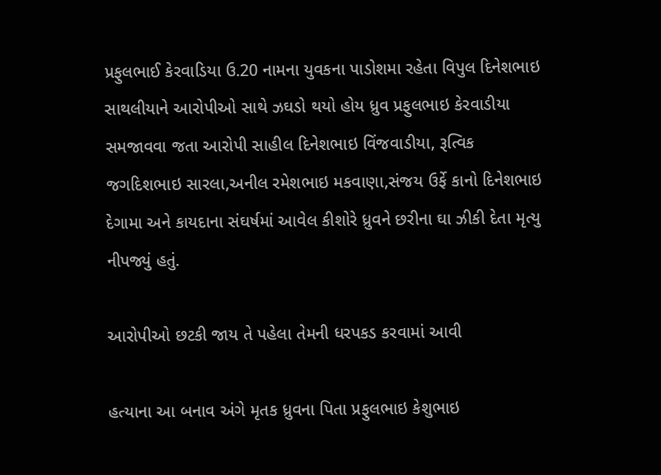પ્રફુલભાઈ કેરવાડિયા ઉ.20 નામના યુવકના પાડોશમા રહેતા વિપુલ દિનેશભાઇ સાથલીયાને આરોપીઓ સાથે ઝઘડો થયો હોય ધ્રુવ પ્રફુલભાઇ કેરવાડીયા સમજાવવા જતા આરોપી સાહીલ દિનેશભાઇ વિંજવાડીયા, રૂત્વિક જગદિશભાઇ સારલા,અનીલ રમેશભાઇ મકવાણા,સંજય ઉર્ફે કાનો દિનેશભાઇ દેગામા અને કાયદાના સંઘર્ષમાં આવેલ કીશોરે ધ્રુવને છરીના ઘા ઝીકી દેતા મૃત્યુ નીપજ્યું હતું.

આરોપીઓ છટકી જાય તે પહેલા તેમની ધરપકડ કરવામાં આવી

હત્યાના આ બનાવ અંગે મૃતક ધ્રુવના પિતા પ્રફુલભાઇ કેશુભાઇ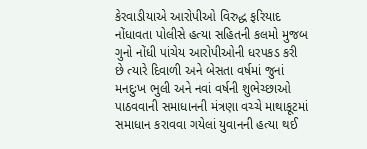કેરવાડીયાએ આરોપીઓ વિરુદ્ધ ફરિયાદ નોંધાવતા પોલીસે હત્યા સહિતની કલમો મુજબ ગુનો નોંધી પાંચેય આરોપીઓની ધરપકડ કરી છે ત્યારે દિવાળી અને બેસતા વર્ષમાં જુનાં મનદુઃખ ભુલી અને નવાં વર્ષની શુભેચ્છાઓ પાઠવવાની સમાધાનની મંત્રણા વચ્ચે માથાકૂટમાં સમાધાન કરાવવા ગયેલાં યુવાનની હત્યા થઈ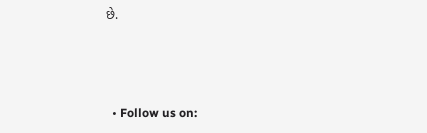છે.



  • Follow us on: